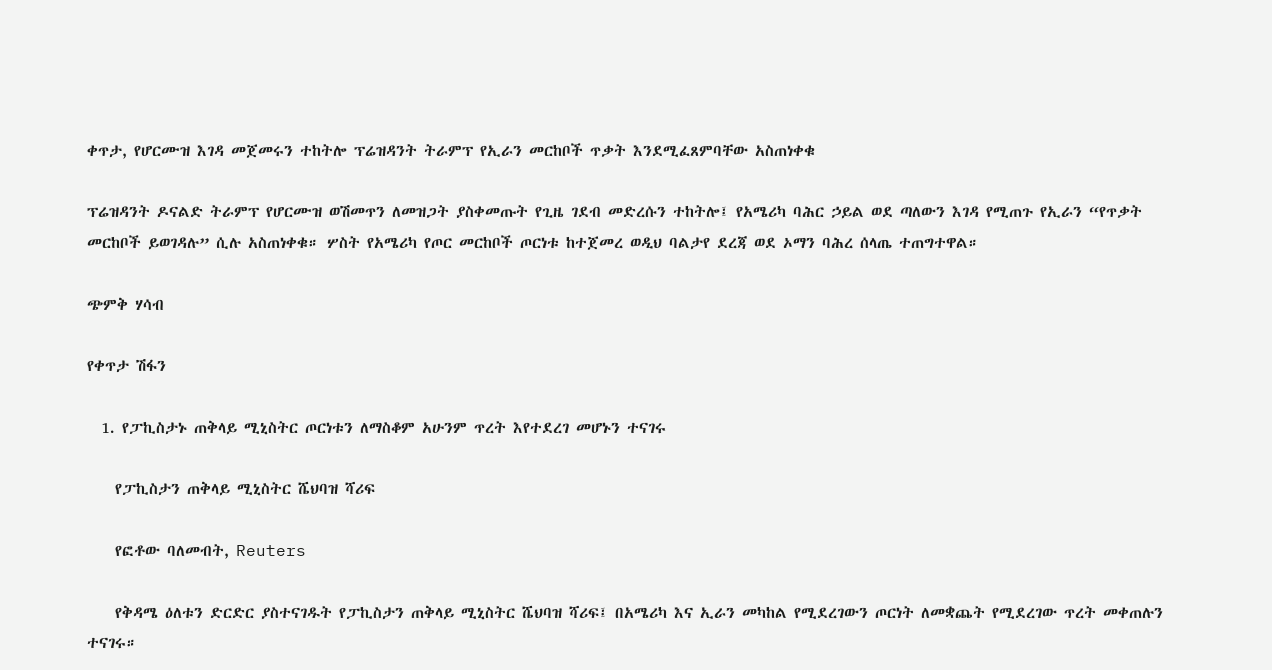ቀጥታ, የሆርሙዝ እገዳ መጀመሩን ተከትሎ ፕሬዝዳንት ትራምፕ የኢራን መርከቦች ጥቃት እንደሚፈጸምባቸው አስጠነቀቁ

ፕሬዝዳንት ዶናልድ ትራምፕ የሆርሙዝ ወሽመጥን ለመዝጋት ያስቀመጡት የጊዜ ገደብ መድረሱን ተከትሎ፤ የአሜሪካ ባሕር ኃይል ወደ ጣለውን እገዳ የሚጠጉ የኢራን “የጥቃት መርከቦች ይወገዳሉ” ሲሉ አስጠነቀቁ። ሦስት የአሜሪካ የጦር መርከቦች ጦርነቱ ከተጀመረ ወዲህ ባልታየ ደረጃ ወደ ኦማን ባሕረ ሰላጤ ተጠግተዋል።

ጭምቅ ሃሳብ

የቀጥታ ሽፋን

  1. የፓኪስታኑ ጠቅላይ ሚኒስትር ጦርነቱን ለማስቆም አሁንም ጥረት እየተደረገ መሆኑን ተናገሩ

    የፓኪስታን ጠቅላይ ሚኒስትር ሼህባዝ ሻሪፍ

    የፎቶው ባለመብት, Reuters

    የቅዳሜ ዕለቱን ድርድር ያስተናገዱት የፓኪስታን ጠቅላይ ሚኒስትር ሼህባዝ ሻሪፍ፤ በአሜሪካ እና ኢራን መካከል የሚደረገውን ጦርነት ለመቋጨት የሚደረገው ጥረት መቀጠሉን ተናገሩ።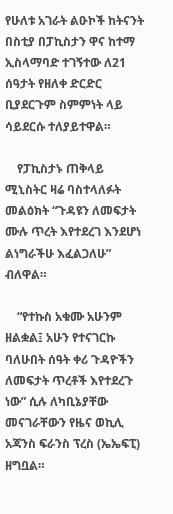የሁለቱ አገራት ልዑኮች ከትናንት በስቲያ በፓኪስታን ዋና ከተማ ኢስላማባድ ተገኝተው ለ21 ሰዓታት የዘለቀ ድርድር ቢያደርጉም ስምምነት ላይ ሳይደርሱ ተለያይተዋል።

    የፓኪስታኑ ጠቅላይ ሚኒስትር ዛሬ ባስተላለፉት መልዕክት “ጉዳዩን ለመፍታት ሙሉ ጥረት እየተደረገ እንደሆነ ልነግራችሁ እፈልጋለሁ” ብለዋል።

    “የተኩስ አቁሙ አሁንም ዘልቋል፤ አሁን የተናገርኩ ባለሁበት ሰዓት ቀሪ ጉዳዮችን ለመፍታት ጥረቶች እየተደረጉ ነው” ሲሉ ለካቢኔያቸው መናገራቸውን የዜና ወኪሊ አጃንስ ፍራንስ ፕረስ (ኤኤፍፒ) ዘግቧል።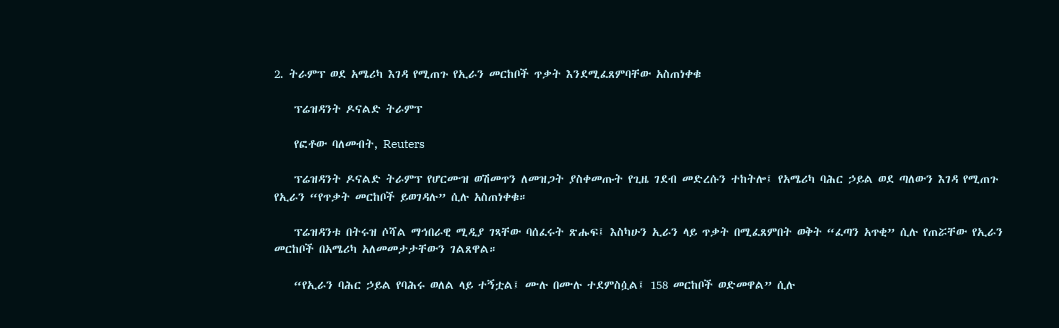2. ትራምፕ ወደ አሜሪካ እገዳ የሚጠጉ የኢራን መርከቦች ጥቃት እንደሚፈጸምባቸው አስጠነቀቁ

    ፕሬዝዳንት ዶናልድ ትራምፕ

    የፎቶው ባለመብት, Reuters

    ፕሬዝዳንት ዶናልድ ትራምፕ የሆርሙዝ ወሽመጥን ለመዝጋት ያስቀመጡት የጊዜ ገደብ መድረሱን ተከትሎ፤ የአሜሪካ ባሕር ኃይል ወደ ጣለውን እገዳ የሚጠጉ የኢራን “የጥቃት መርከቦች ይወገዳሉ” ሲሉ አስጠነቀቁ።

    ፕሬዝዳንቱ በትሩዝ ሶሻል ማኅበራዊ ሚዲያ ገጻቸው ባሰፈሩት ጽሑፍ፤ እስካሁን ኢራን ላይ ጥቃት በሚፈጸምበት ወቅት “ፈጣን አጥቂ” ሲሉ የጠሯቸው የኢራን መርከቦች በአሜሪካ አለመመታታቸውን ገልጸዋል።

    “የኢራን ባሕር ኃይል የባሕሩ ወለል ላይ ተኝቷል፤ ሙሉ በሙሉ ተደምስሷል፤ 158 መርከቦች ወድመዋል” ሲሉ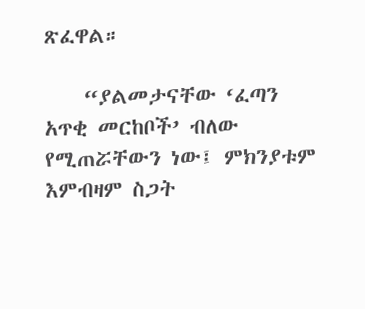ጽፈዋል።

    “ያልመታናቸው ‘ፈጣን አጥቂ መርከቦች’ ብለው የሚጠሯቸውን ነው፤ ምክንያቱም እምብዛም ስጋት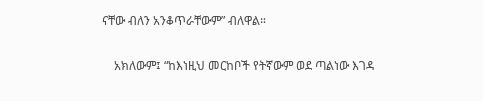ናቸው ብለን አንቆጥራቸውም” ብለዋል።

    አክለውም፤ “ከእነዚህ መርከቦች የትኛውም ወደ ጣልነው እገዳ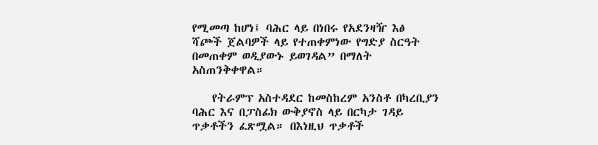የሚመጣ ከሆነ፤ ባሕር ላይ በነበሩ የአደንዛዥ እፅ ሻጮች ጀልባዎች ላይ የተጠቀምነው የግድያ ስርዓት በመጠቀም ወዲያውኑ ይወገዳል” በማለት አስጠንቅቀዋል።

    የትራምፕ አስተዳደር ከመስከረም አንስቶ በካረቢያን ባሕር እና በፓስፊክ ውቅያኖስ ላይ በርካታ ገዳይ ጥቃቶችን ፈጽሟል። በእነዚህ ጥቃቶች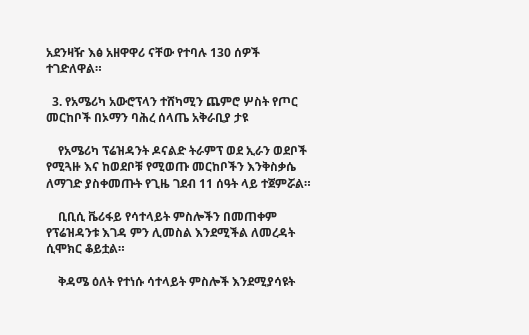አደንዛዥ እፅ አዘዋዋሪ ናቸው የተባሉ 130 ሰዎች ተገድለዋል።

  3. የአሜሪካ አውሮፕላን ተሸካሚን ጨምሮ ሦስት የጦር መርከቦች በኦማን ባሕረ ሰላጤ አቅራቢያ ታዩ

    የአሜሪካ ፕሬዝዳንት ዶናልድ ትራምፕ ወደ ኢራን ወደቦች የሚጓዙ እና ከወደቦቹ የሚወጡ መርከቦችን እንቅስቃሴ ለማገድ ያስቀመጡት የጊዜ ገደብ 11 ሰዓት ላይ ተጀምሯል።

    ቢቢሲ ቬሪፋይ የሳተላይት ምስሎችን በመጠቀም የፕሬዝዳንቱ እገዳ ምን ሊመስል እንደሚችል ለመረዳት ሲሞክር ቆይቷል።

    ቅዳሜ ዕለት የተነሱ ሳተላይት ምስሎች እንደሚያሳዩት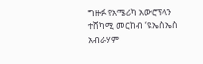ግዙፉ የአሜሪካ አውሮፕላን ተሸካሚ መርከብ ‘ዩኤስኤስ አብራሃም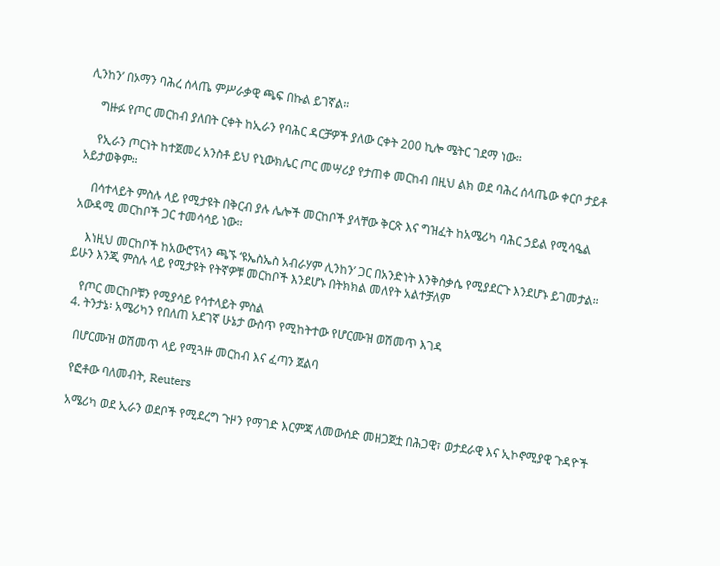ሊንከን’ በኦማን ባሕረ ሰላጤ ምሥራቃዊ ጫፍ በኩል ይገኛል።

    ግዙፉ የጦር መርከብ ያለበት ርቀት ከኢራን የባሕር ዳርቻዎች ያለው ርቀት 200 ኪሎ ሜትር ገደማ ነው።

    የኢራን ጦርነት ከተጀመረ አንስቶ ይህ የኒውክሌር ጦር መሣሪያ የታጠቀ መርከብ በዚህ ልክ ወደ ባሕረ ሰላጤው ቀርቦ ታይቶ አይታወቅም።

    በሳተላይት ምስሉ ላይ የሚታዩት በቅርብ ያሉ ሌሎች መርከቦች ያላቸው ቅርጽ እና ግዝፈት ከአሜሪካ ባሕር ኃይል የሚሳዔል አውዳሚ መርከቦች ጋር ተመሳሳይ ነው።

    እነዚህ መርከቦች ከአውሮፕላን ጫኙ ‘ዩኤስኤስ አብራሃም ሊንከን’ ጋር በአንድነት እንቅስቃሴ የሚያደርጉ እንደሆኑ ይገመታል። ይሁን እንጂ ምስሉ ላይ የሚታዩት የትኛዎቹ መርከቦች እንደሆኑ በትክክል መለየት አልተቻለም

    የጦር መርከቦቹን የሚያሳይ የሳተላይት ምስል
  4. ትንታኔ፡ አሜሪካን የበለጠ አደገኛ ሁኔታ ውስጥ የሚከትተው የሆርሙዝ ወሽመጥ እገዳ

    በሆርሙዝ ወሽመጥ ላይ የሚጓዙ መርከብ እና ፈጣን ጀልባ

    የፎቶው ባለመብት, Reuters

    አሜሪካ ወደ ኢራን ወደቦች የሚደረግ ጉዞን የማገድ እርምጃ ለመውሰድ መዘጋጀቷ በሕጋዊ፣ ወታደራዊ እና ኢኮኖሚያዊ ጉዳዮች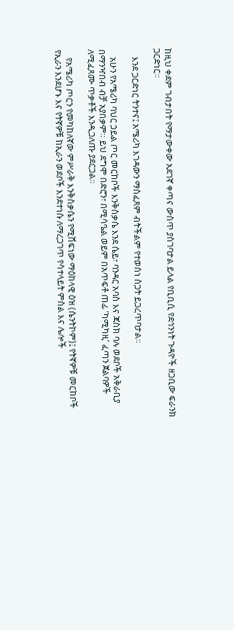ከዚህ ቀደም ገብታበት የማታውቀው አደገኛ ቀጣና ውስጥ ያስገባታል ይላል የቢቢሲ የደኅንነት ጉዳዮች ዘጋቢው ፍራንክ ጋርድነር።

    እንደ ጋርድነር ትንተና፤ አሜሪካ እገዳውን ማስፈጸም ብትችልም የተወሰነ ስጋት ይጋረጥባታል።

    አሁን የአሜሪካ ባህር ኃይል ጦር መርከቦች እንቅስቃሴ እንደ ሴይ፣ ባንዳር አባስ እና ጃስክ ባሉ ወደቦች አቅራቢያ በማንዣበብ ብቻ አያበቃም። ይህ ደግሞ በድሮን፣ በሚሳዔል ወይም በአጥፍቶ ጠፊ ‘ካሚካዚ’ ፈጣን ጀልባዎች ለሚፈጸሙ ጥቃቶች እንዲጋለጡ ያደርጋል።

    የአሜሪካ ጦርን የመካከለኛው ምሥራቅ እንቅስቃሴን የሚሸፍነው ማዕከላዊ ዕዝ (ሴንትኮም)፤ የትኛዎቹ መርከቦች የኢራን እንደሆኑ እና የትኛዎቹ ከኢራን ወደቦች እንደተነሱ ለማረጋገጥ የሳተላይት ምስል እና ሌሎች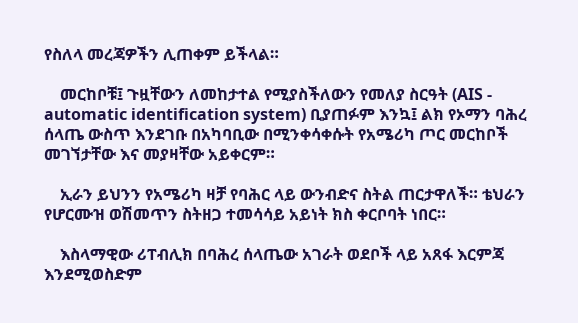የስለላ መረጃዎችን ሊጠቀም ይችላል።

    መርከቦቹ፤ ጉዟቸውን ለመከታተል የሚያስችለውን የመለያ ስርዓት (AIS - automatic identification system) ቢያጠፉም እንኳ፤ ልክ የኦማን ባሕረ ሰላጤ ውስጥ እንደገቡ በአካባቢው በሚንቀሳቀሱት የአሜሪካ ጦር መርከቦች መገኘታቸው እና መያዛቸው አይቀርም።

    ኢራን ይህንን የአሜሪካ ዛቻ የባሕር ላይ ውንብድና ስትል ጠርታዋለች። ቴህራን የሆርሙዝ ወሽመጥን ስትዘጋ ተመሳሳይ አይነት ክስ ቀርቦባት ነበር።

    እስላማዊው ሪፐብሊክ በባሕረ ሰላጤው አገራት ወደቦች ላይ አጸፋ እርምጃ እንደሚወስድም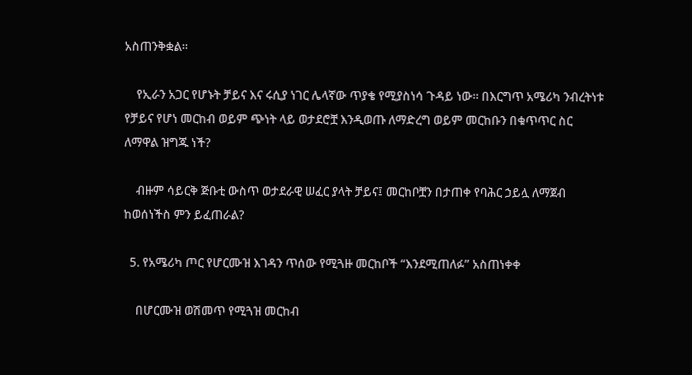አስጠንቅቋል።

    የኢራን አጋር የሆኑት ቻይና እና ሩሲያ ነገር ሌላኛው ጥያቄ የሚያስነሳ ጉዳይ ነው። በእርግጥ አሜሪካ ንብረትነቱ የቻይና የሆነ መርከብ ወይም ጭነት ላይ ወታደሮቿ እንዲወጡ ለማድረግ ወይም መርከቡን በቁጥጥር ስር ለማዋል ዝግጁ ነች?

    ብዙም ሳይርቅ ጅቡቲ ውስጥ ወታደራዊ ሠፈር ያላት ቻይና፤ መርከቦቿን በታጠቀ የባሕር ኃይሏ ለማጀብ ከወሰነችስ ምን ይፈጠራል?

  5. የአሜሪካ ጦር የሆርሙዝ እገዳን ጥሰው የሚጓዙ መርከቦች “እንደሚጠለፉ” አስጠነቀቀ

    በሆርሙዝ ወሽመጥ የሚጓዝ መርከብ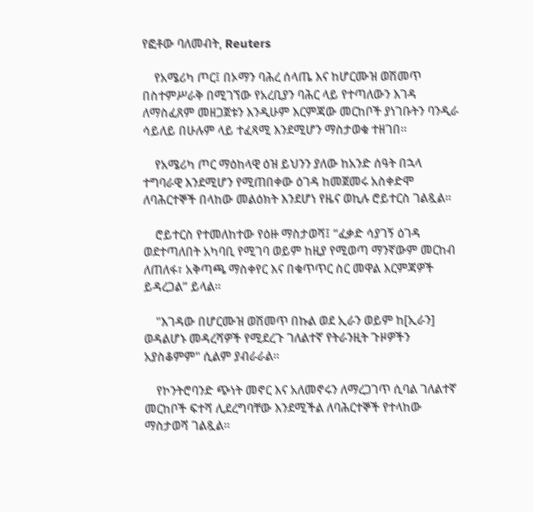የፎቶው ባለመብት, Reuters

    የአሜሪካ ጦር፤ በኦማን ባሕረ ሰላጤ እና ከሆርሙዝ ወሽመጥ በስተምሥራቅ በሚገኘው የአረቢያን ባሕር ላይ የተጣለውን እገዳ ለማስፈጸም መዘጋጀቱን እንዲሁም እርምጃው መርከቦች ያነገቡትን ባንዲራ ሳይለይ በሁሉም ላይ ተፈጻሚ እንደሚሆን ማስታወቁ ተዘገበ።

    የአሜሪካ ጦር ማዕከላዊ ዕዝ ይህንን ያለው ከአንድ ሰዓት በኋላ ተግባራዊ እንደሚሆን የሚጠበቀው ዕገዳ ከመጀመሩ አስቀድሞ ለባሕርተኞች በላከው መልዕክት እንደሆነ የዜና ወኪሉ ሮይተርስ ገልጿል።

    ሮይተርስ የተመለከተው የዕዙ ማስታወሻ፤ “ፈቃድ ሳያገኝ ዕገዳ ወደተጣለበት አካባቢ የሚገባ ወይም ከዚያ የሚወጣ ማንኛውም መርከብ ለጠለፋ፣ አቅጣጫ ማስቀየር እና በቁጥጥር ስር መዋል እርምጃዎች ይዳረጋል” ይላል።

    "እገዳው በሆርሙዝ ወሽመጥ በኩል ወደ ኢራን ወይም ከ[ኢራን] ወዳልሆኑ መዳረሻዎች የሚደረጉ ገለልተኛ የትራንዚት ጉዞዎችን አያስቆምም" ሲልም ያብራራል።

    የኮንትሮባንድ ጭነት መኖር እና አለመኖሩን ለማረጋገጥ ሲባል ገለልተኛ መርከቦች ፍተሻ ሊደረግባቸው እንደሚችል ለባሕርተኞች የተላከው ማስታወሻ ገልጿል።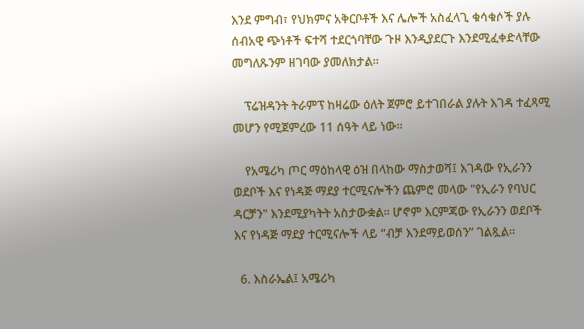እንደ ምግብ፣ የህክምና አቅርቦቶች እና ሌሎች አስፈላጊ ቁሳቁሶች ያሉ ሰብአዊ ጭነቶች ፍተሻ ተደርጎባቸው ጉዞ እንዲያደርጉ እንደሚፈቀድላቸው መግለጹንም ዘገባው ያመለክታል።

    ፕሬዝዳንት ትራምፕ ከዛሬው ዕለት ጀምሮ ይተገበራል ያሉት እገዳ ተፈጻሚ መሆን የሚጀምረው 11 ሰዓት ላይ ነው።

    የአሜሪካ ጦር ማዕከላዊ ዕዝ በላከው ማስታወሻ፤ እገዳው የኢራንን ወደቦች እና የነዳጅ ማደያ ተርሚናሎችን ጨምሮ መላው "የኢራን የባህር ዳርቻን" እንደሚያካትት አስታውቋል። ሆኖም እርምጃው የኢራንን ወደቦች እና የነዳጅ ማደያ ተርሚናሎች ላይ “ብቻ እንደማይወሰን” ገልጿል።

  6. እስራኤል፤ አሜሪካ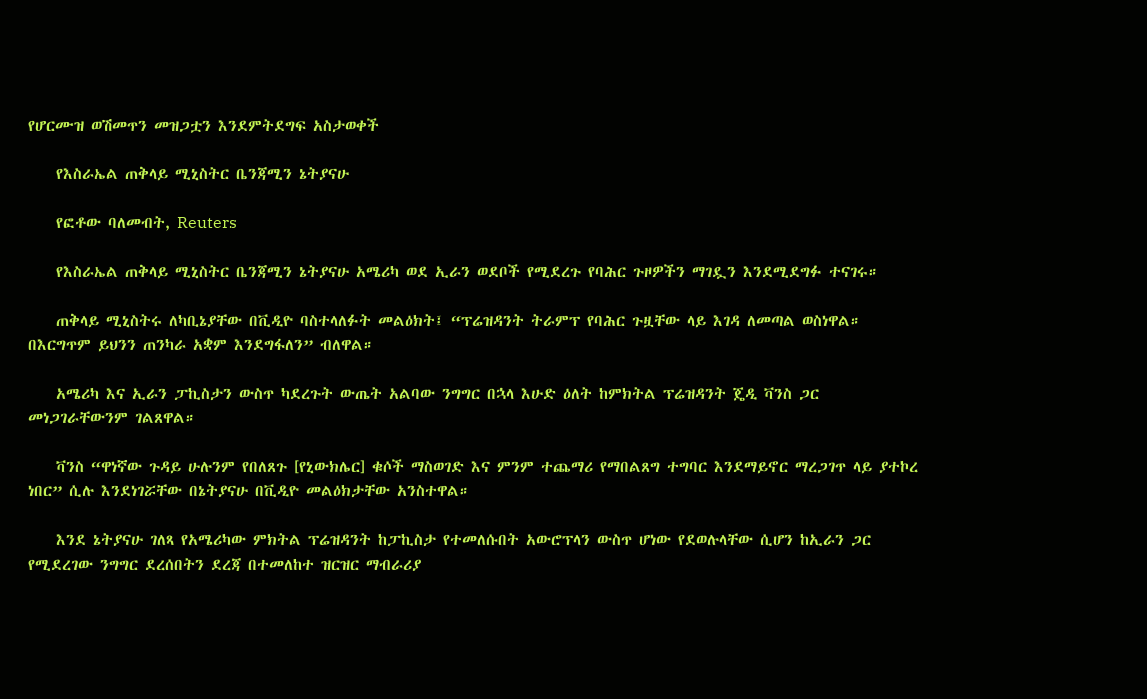የሆርሙዝ ወሽመጥን መዝጋቷን እንደምትደግፍ አስታወቀች

    የእስራኤል ጠቅላይ ሚኒስትር ቤንጃሚን ኔትያናሁ

    የፎቶው ባለመብት, Reuters

    የእስራኤል ጠቅላይ ሚኒስትር ቤንጃሚን ኔትያናሁ አሜሪካ ወደ ኢራን ወደቦች የሚደረጉ የባሕር ጉዞዎችን ማገዷን እንደሚደግፉ ተናገሩ።

    ጠቅላይ ሚኒስትሩ ለካቢኔያቸው በቪዲዮ ባስተላለፉት መልዕክት፤ “ፕሬዝዳንት ትራምፕ የባሕር ጉዟቸው ላይ እገዳ ለመጣል ወስነዋል። በእርግጥም ይህንን ጠንካራ አቋም እንደግፋለን” ብለዋል።

    አሜሪካ እና ኢራን ፓኪስታን ውስጥ ካደረጉት ውጤት አልባው ንግግር በኋላ እሁድ ዕለት ከምክትል ፕሬዝዳንት ጄዲ ቫንስ ጋር መነጋገራቸውንም ገልጸዋል።

    ቫንስ “ዋነኛው ጉዳይ ሁሉንም የበለጸጉ [የኒውክሌር] ቁሶች ማስወገድ እና ምንም ተጨማሪ የማበልጸግ ተግባር እንደማይኖር ማረጋገጥ ላይ ያተኮረ ነበር” ሲሉ እንደነገሯቸው በኔትያናሁ በቪዲዮ መልዕክታቸው አንስተዋል።

    እንደ ኔትያናሁ ገለጻ የአሜሪካው ምክትል ፕሬዝዳንት ከፓኪስታ የተመለሱበት አውሮፕላን ውስጥ ሆነው የደወሉላቸው ሲሆን ከኢራን ጋር የሚደረገው ንግግር ደረሰበትን ደረጃ በተመለከተ ዝርዝር ማብራሪያ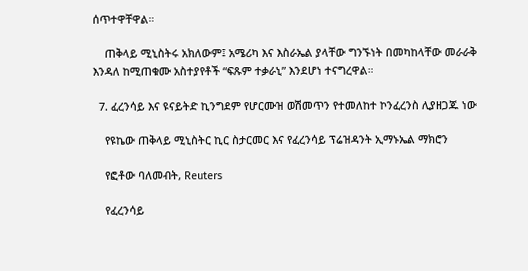ሰጥተዋቸዋል።

    ጠቅላይ ሚኒስትሩ አክለውም፤ አሜሪካ እና እስራኤል ያላቸው ግንኙነት በመካከላቸው መራራቅ እንዳለ ከሚጠቁሙ አስተያየቶች “ፍጹም ተቃራኒ” እንደሆነ ተናግረዋል።

  7. ፈረንሳይ እና ዩናይትድ ኪንግደም የሆርሙዝ ወሽመጥን የተመለከተ ኮንፈረንስ ሊያዘጋጁ ነው

    የዩኬው ጠቅላይ ሚኒስትር ኪር ስታርመር እና የፈረንሳይ ፕሬዝዳንት ኢማኑኤል ማክሮን

    የፎቶው ባለመብት, Reuters

    የፈረንሳይ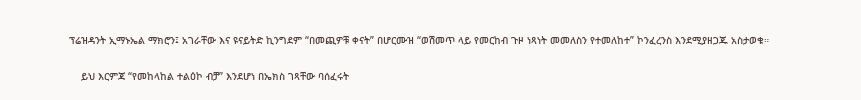ፕሬዝዳንት ኢማኑኤል ማክሮን፤ አገራቸው እና ዩናይትድ ኪንግደም “በመጪዎቹ ቀናት” በሆርሙዝ “ወሽመጥ ላይ የመርከብ ጉዞ ነጻነት መመለስን የተመለከተ” ኮንፈረንስ እንደሚያዘጋጁ አስታወቁ።

    ይህ እርምጃ “የመከላከል ተልዕኮ ብቻ” እንደሆነ በኤክስ ገጻቸው ባሰፈሩት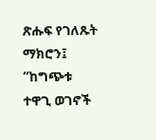ጽሑፍ የገለጹት ማክሮን፤ “ከግጭቱ ተዋጊ ወገኖች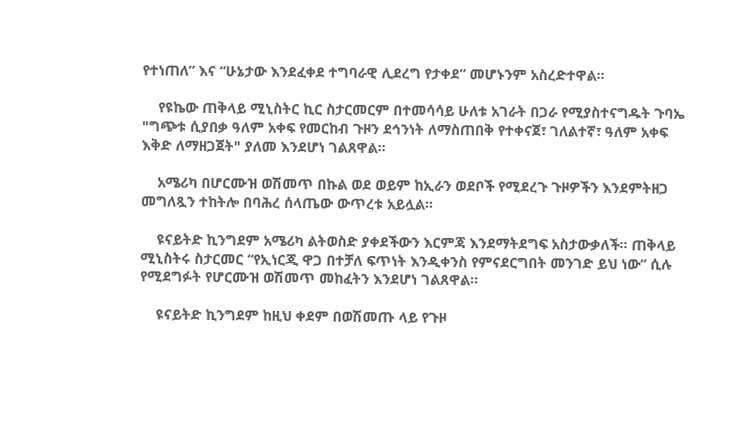የተነጠለ” እና “ሁኔታው እንደፈቀደ ተግባራዊ ሊደረግ የታቀደ” መሆኑንም አስረድተዋል።

    የዩኬው ጠቅላይ ሚኒስትር ኪር ስታርመርም በተመሳሳይ ሁለቱ አገራት በጋራ የሚያስተናግዱት ጉባኤ "ግጭቱ ሲያበቃ ዓለም አቀፍ የመርከብ ጉዞን ደኅንነት ለማስጠበቅ የተቀናጀ፣ ገለልተኛ፣ ዓለም አቀፍ እቅድ ለማዘጋጀት" ያለመ እንደሆነ ገልጸዋል።

    አሜሪካ በሆርሙዝ ወሽመጥ በኩል ወደ ወይም ከኢራን ወደቦች የሚደረጉ ጉዞዎችን እንደምትዘጋ መግለጿን ተከትሎ በባሕረ ሰላጤው ውጥረቱ አይሏል።

    ዩናይትድ ኪንግደም አሜሪካ ልትወስድ ያቀደችውን እርምጃ እንደማትደግፍ አስታውቃለች። ጠቅላይ ሚኒስትሩ ስታርመር “የኢነርጂ ዋጋ በተቻለ ፍጥነት እንዲቀንስ የምናደርግበት መንገድ ይህ ነው” ሲሉ የሚደግፉት የሆርሙዝ ወሽመጥ መከፈትን እንደሆነ ገልጸዋል።

    ዩናይትድ ኪንግደም ከዚህ ቀደም በወሽመጡ ላይ የጉዞ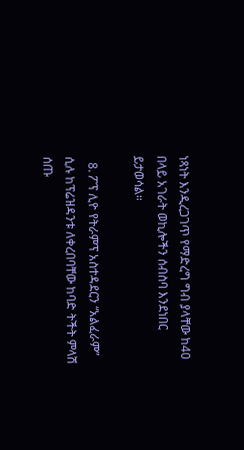ነጻነት እንዲረጋገጥ የማድረግ ግብ ያላቸው ከ40 በላይ አገራት ወኪሎችን ሰብስባ እንደነበር ይታወሳል።

  8. ፖፕ ሊዮ የትራምፕ አስተዳደርን “አልፈራም” ሲሉ ከፕሬዝዳንቱ ለቀረበባቸው ከባድ ትችት ምላሽ ሰጡ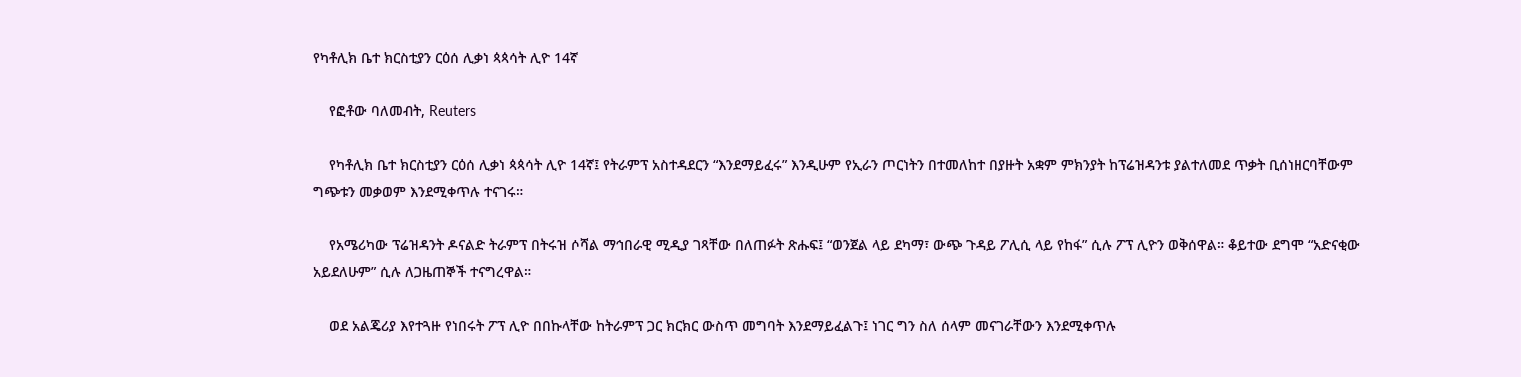የካቶሊክ ቤተ ክርስቲያን ርዕሰ ሊቃነ ጳጳሳት ሊዮ 14ኛ

    የፎቶው ባለመብት, Reuters

    የካቶሊክ ቤተ ክርስቲያን ርዕሰ ሊቃነ ጳጳሳት ሊዮ 14ኛ፤ የትራምፕ አስተዳደርን “እንደማይፈሩ” እንዲሁም የኢራን ጦርነትን በተመለከተ በያዙት አቋም ምክንያት ከፕሬዝዳንቱ ያልተለመደ ጥቃት ቢሰነዘርባቸውም ግጭቱን መቃወም እንደሚቀጥሉ ተናገሩ።

    የአሜሪካው ፕሬዝዳንት ዶናልድ ትራምፕ በትሩዝ ሶሻል ማኅበራዊ ሚዲያ ገጻቸው በለጠፉት ጽሑፍ፤ “ወንጀል ላይ ደካማ፣ ውጭ ጉዳይ ፖሊሲ ላይ የከፋ” ሲሉ ፖፕ ሊዮን ወቅሰዋል። ቆይተው ደግሞ “አድናቂው አይደለሁም” ሲሉ ለጋዜጠኞች ተናግረዋል።

    ወደ አልጄሪያ እየተጓዙ የነበሩት ፖፕ ሊዮ በበኩላቸው ከትራምፕ ጋር ክርክር ውስጥ መግባት እንደማይፈልጉ፤ ነገር ግን ስለ ሰላም መናገራቸውን እንደሚቀጥሉ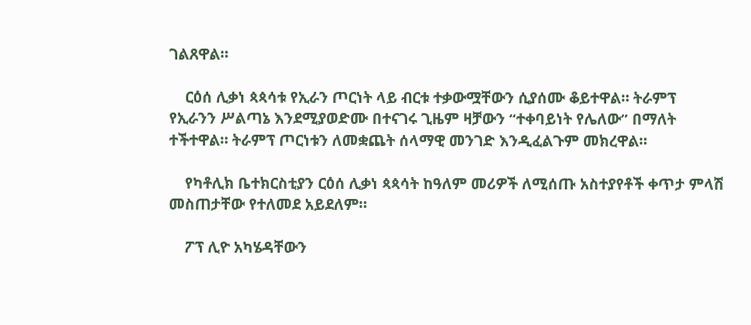ገልጸዋል።

    ርዕሰ ሊቃነ ጳጳሳቱ የኢራን ጦርነት ላይ ብርቱ ተቃውሟቸውን ሲያሰሙ ቆይተዋል። ትራምፕ የኢራንን ሥልጣኔ እንደሚያወድሙ በተናገሩ ጊዜም ዛቻውን “ተቀባይነት የሌለው” በማለት ተችተዋል። ትራምፕ ጦርነቱን ለመቋጨት ሰላማዊ መንገድ እንዲፈልጉም መክረዋል።

    የካቶሊክ ቤተክርስቲያን ርዕሰ ሊቃነ ጳጳሳት ከዓለም መሪዎች ለሚሰጡ አስተያየቶች ቀጥታ ምላሽ መስጠታቸው የተለመደ አይደለም።

    ፖፕ ሊዮ አካሄዳቸውን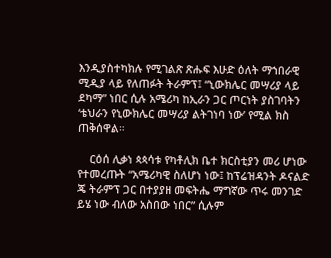እንዲያስተካክሉ የሚገልጽ ጽሑፍ እሁድ ዕለት ማኀበራዊ ሚዲያ ላይ የለጠፉት ትራምፕ፤ “ኒውክሌር መሣሪያ ላይ ደካማ” ነበር ሲሉ አሜሪካ ከኢራን ጋር ጦርነት ያስገባትን ‘ቴህራን የኒውክሌር መሣሪያ ልትገነባ ነው’ የሚል ክስ ጠቅሰዋል።

    ርዕሰ ሊቃነ ጳጳሳቱ የካቶሊክ ቤተ ክርስቲያን መሪ ሆነው የተመረጡት “አሜሪካዊ ስለሆነ ነው፤ ከፕሬዝዳንት ዶናልድ ጄ ትራምፕ ጋር በተያያዘ መፍትሔ ማግኛው ጥሩ መንገድ ይሄ ነው ብለው አስበው ነበር” ሲሉም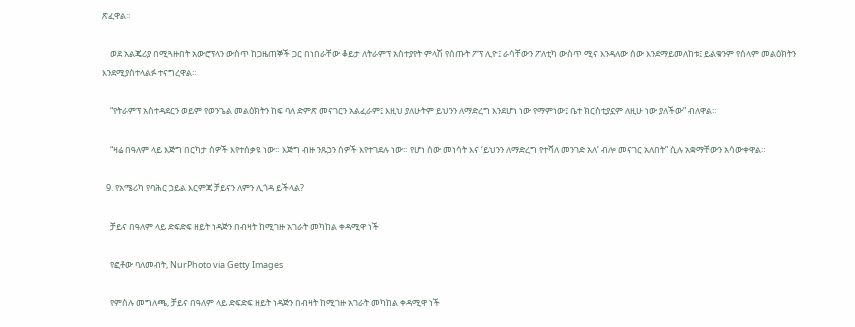ጽፈዋል።

    ወደ አልጄሪያ በሚጓዙበት አውሮፕላን ውስጥ ከጋዜጠኞች ጋር በነበራቸው ቆይታ ለትራምፕ አስተያየት ምላሽ የሰጡት ፖፕ ሊዮ፤ ራሳቸውን ፖለቲካ ውስጥ ሚና እንዳለው ሰው እንደማይመለከቱ፤ ይልቁንም የሰላም መልዕክትን እንደሚያስተላልፉ ተናግረዋል።

    “የትራምፕ አስተዳደርን ወይም የወንጌል መልዕክትን ከፍ ባለ ድምጽ መናገርን አልፈራም፤ እዚህ ያለሁትም ይህንን ለማድረግ እንደሆነ ነው የማምነው፤ ቤተ ክርስቲያኗም ለዚሁ ነው ያለችው” ብለዋል።

    “ዛሬ በዓለም ላይ እጅግ በርካታ ሰዎች እየተሰቃዩ ነው። እጅግ ብዙ ንጹኃን ሰዎች እየተገደሉ ነው። የሆነ ሰው መነሳት እና ‘ይህንን ለማድረግ የተሻለ መንገድ አለ’ ብሎ መናገር አለበት” ሲሉ አቋማቸውን አሳውቀዋል።

  9. የአሜሪካ የባሕር ኃይል እርምጃ ቻይናን ለምን ሊጎዳ ይችላል?

    ቻይና በዓለም ላይ ድፍድፍ ዘይት ነዳጅን በብዛት ከሚገዙ አገራት መካከል ቀዳሚዋ ነች

    የፎቶው ባለመብት, NurPhoto via Getty Images

    የምስሉ መግለጫ, ቻይና በዓለም ላይ ድፍድፍ ዘይት ነዳጅን በብዛት ከሚገዙ አገራት መካከል ቀዳሚዋ ነች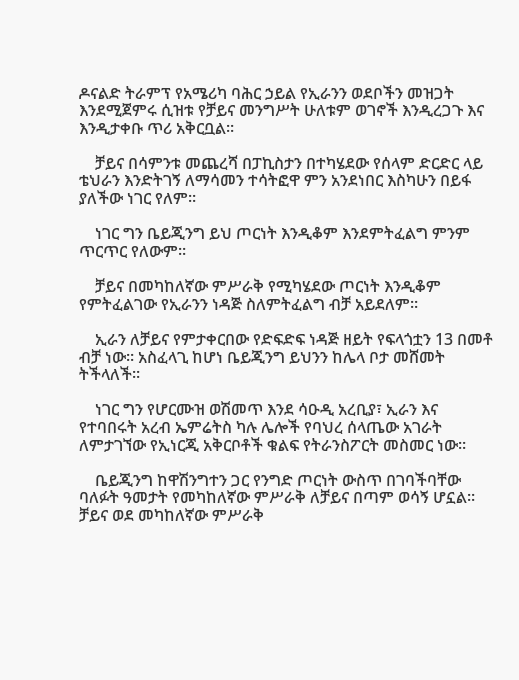ዶናልድ ትራምፕ የአሜሪካ ባሕር ኃይል የኢራንን ወደቦችን መዝጋት እንደሚጀምሩ ሲዝቱ የቻይና መንግሥት ሁለቱም ወገኖች እንዲረጋጉ እና እንዲታቀቡ ጥሪ አቅርቧል።

    ቻይና በሳምንቱ መጨረሻ በፓኪስታን በተካሄደው የሰላም ድርድር ላይ ቴህራን እንድትገኝ ለማሳመን ተሳትፎዋ ምን አንደነበር እስካሁን በይፋ ያለችው ነገር የለም።

    ነገር ግን ቤይጂንግ ይህ ጦርነት እንዲቆም እንደምትፈልግ ምንም ጥርጥር የለውም።

    ቻይና በመካከለኛው ምሥራቅ የሚካሄደው ጦርነት እንዲቆም የምትፈልገው የኢራንን ነዳጅ ስለምትፈልግ ብቻ አይደለም።

    ኢራን ለቻይና የምታቀርበው የድፍድፍ ነዳጅ ዘይት የፍላጎቷን 13 በመቶ ብቻ ነው። አስፈላጊ ከሆነ ቤይጂንግ ይህንን ከሌላ ቦታ መሸመት ትችላለች።

    ነገር ግን የሆርሙዝ ወሽመጥ እንደ ሳዑዲ አረቢያ፣ ኢራን እና የተባበሩት አረብ ኤምሬትስ ካሉ ሌሎች የባህረ ሰላጤው አገራት ለምታገኘው የኢነርጂ አቅርቦቶች ቁልፍ የትራንስፖርት መስመር ነው።

    ቤይጂንግ ከዋሽንግተን ጋር የንግድ ጦርነት ውስጥ በገባችባቸው ባለፉት ዓመታት የመካከለኛው ምሥራቅ ለቻይና በጣም ወሳኝ ሆኗል። ቻይና ወደ መካከለኛው ምሥራቅ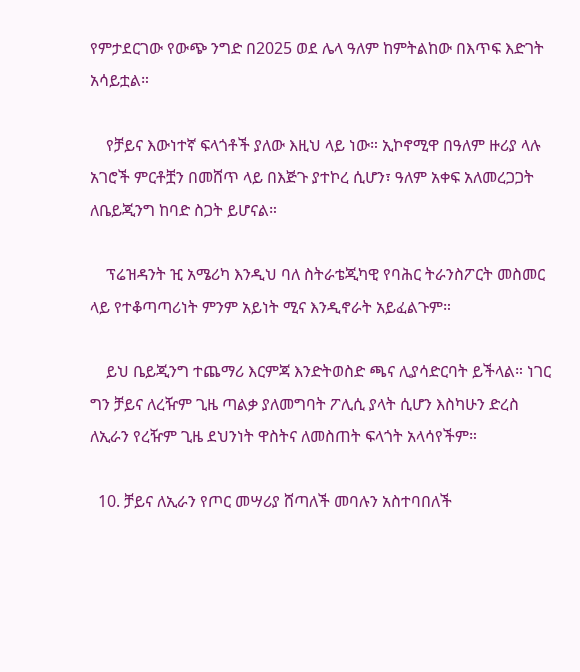የምታደርገው የውጭ ንግድ በ2025 ወደ ሌላ ዓለም ከምትልከው በእጥፍ እድገት አሳይቷል።

    የቻይና እውነተኛ ፍላጎቶች ያለው እዚህ ላይ ነው። ኢኮኖሚዋ በዓለም ዙሪያ ላሉ አገሮች ምርቶቿን በመሸጥ ላይ በእጅጉ ያተኮረ ሲሆን፣ ዓለም አቀፍ አለመረጋጋት ለቤይጂንግ ከባድ ስጋት ይሆናል።

    ፕሬዝዳንት ዢ አሜሪካ እንዲህ ባለ ስትራቴጂካዊ የባሕር ትራንስፖርት መስመር ላይ የተቆጣጣሪነት ምንም አይነት ሚና እንዲኖራት አይፈልጉም።

    ይህ ቤይጂንግ ተጨማሪ እርምጃ እንድትወስድ ጫና ሊያሳድርባት ይችላል። ነገር ግን ቻይና ለረዥም ጊዜ ጣልቃ ያለመግባት ፖሊሲ ያላት ሲሆን እስካሁን ድረስ ለኢራን የረዥም ጊዜ ደህንነት ዋስትና ለመስጠት ፍላጎት አላሳየችም።

  10. ቻይና ለኢራን የጦር መሣሪያ ሸጣለች መባሉን አስተባበለች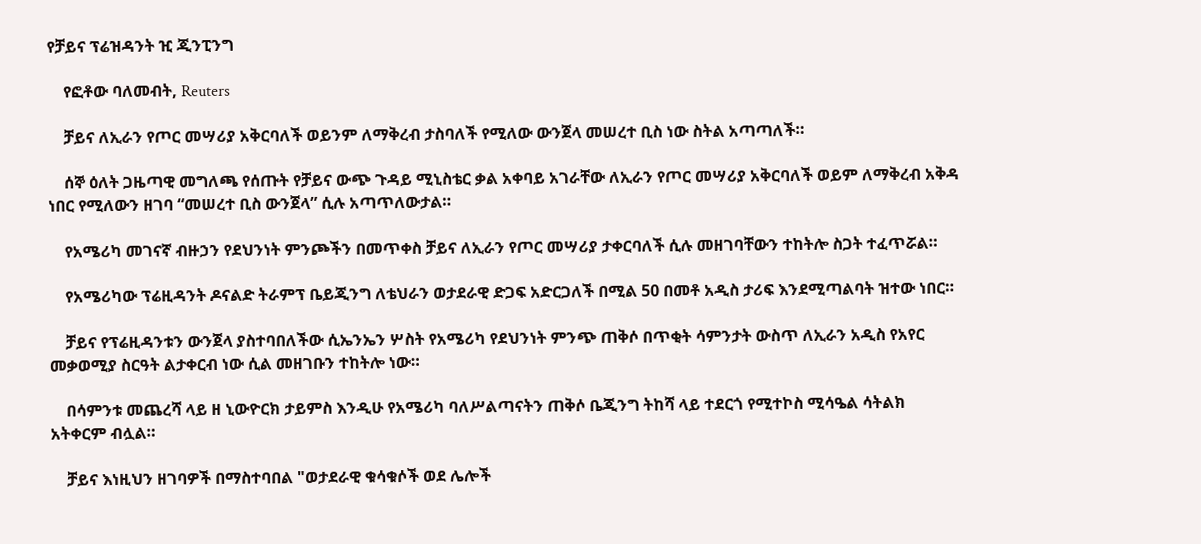የቻይና ፕሬዝዳንት ዢ ጂንፒንግ

    የፎቶው ባለመብት, Reuters

    ቻይና ለኢራን የጦር መሣሪያ አቅርባለች ወይንም ለማቅረብ ታስባለች የሚለው ውንጀላ መሠረተ ቢስ ነው ስትል አጣጣለች።

    ሰኞ ዕለት ጋዜጣዊ መግለጫ የሰጡት የቻይና ውጭ ጉዳይ ሚኒስቴር ቃል አቀባይ አገራቸው ለኢራን የጦር መሣሪያ አቅርባለች ወይም ለማቅረብ አቅዳ ነበር የሚለውን ዘገባ “መሠረተ ቢስ ውንጀላ” ሲሉ አጣጥለውታል።

    የአሜሪካ መገናኛ ብዙኃን የደህንነት ምንጮችን በመጥቀስ ቻይና ለኢራን የጦር መሣሪያ ታቀርባለች ሲሉ መዘገባቸውን ተከትሎ ስጋት ተፈጥሯል።

    የአሜሪካው ፕሬዚዳንት ዶናልድ ትራምፕ ቤይጂንግ ለቴህራን ወታደራዊ ድጋፍ አድርጋለች በሚል 50 በመቶ አዲስ ታሪፍ እንደሚጣልባት ዝተው ነበር።

    ቻይና የፕሬዚዳንቱን ውንጀላ ያስተባበለችው ሲኤንኤን ሦስት የአሜሪካ የደህንነት ምንጭ ጠቅሶ በጥቂት ሳምንታት ውስጥ ለኢራን አዲስ የአየር መቃወሚያ ስርዓት ልታቀርብ ነው ሲል መዘገቡን ተከትሎ ነው።

    በሳምንቱ መጨረሻ ላይ ዘ ኒውዮርክ ታይምስ እንዲሁ የአሜሪካ ባለሥልጣናትን ጠቅሶ ቤጂንግ ትከሻ ላይ ተደርጎ የሚተኮስ ሚሳዔል ሳትልክ አትቀርም ብሏል።

    ቻይና እነዚህን ዘገባዎች በማስተባበል "ወታደራዊ ቁሳቁሶች ወደ ሌሎች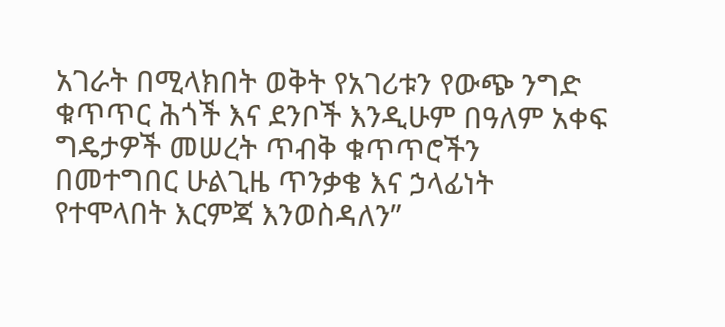አገራት በሚላክበት ወቅት የአገሪቱን የውጭ ንግድ ቁጥጥር ሕጎች እና ደንቦች እንዲሁም በዓለም አቀፍ ግዴታዎች መሠረት ጥብቅ ቁጥጥሮችን በመተግበር ሁልጊዜ ጥንቃቄ እና ኃላፊነት የተሞላበት እርምጃ እንወስዳለን”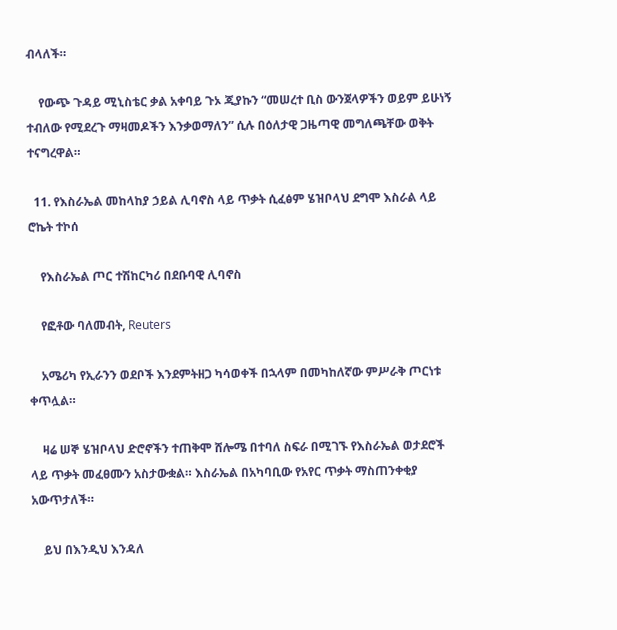ብላለች።

    የውጭ ጉዳይ ሚኒስቴር ቃል አቀባይ ጉኦ ጂያኩን “መሠረተ ቢስ ውንጀላዎችን ወይም ይሁነኝ ተብለው የሚደረጉ ማዛመዶችን እንቃወማለን” ሲሉ በዕለታዊ ጋዜጣዊ መግለጫቸው ወቅት ተናግረዋል።

  11. የእስራኤል መከላከያ ኃይል ሊባኖስ ላይ ጥቃት ሲፈፅም ሄዝቦላህ ደግሞ እስራል ላይ ሮኬት ተኮሰ

    የእስራኤል ጦር ተሽከርካሪ በደቡባዊ ሊባኖስ

    የፎቶው ባለመብት, Reuters

    አሜሪካ የኢራንን ወደቦች እንደምትዘጋ ካሳወቀች በኋላም በመካከለኛው ምሥራቅ ጦርነቱ ቀጥሏል።

    ዛሬ ሠኞ ሄዝቦላህ ድሮኖችን ተጠቅሞ ሸሎሜ በተባለ ስፍራ በሚገኙ የእስራኤል ወታደሮች ላይ ጥቃት መፈፀሙን አስታውቋል። እስራኤል በአካባቢው የአየር ጥቃት ማስጠንቀቂያ አውጥታለች።

    ይህ በእንዲህ እንዳለ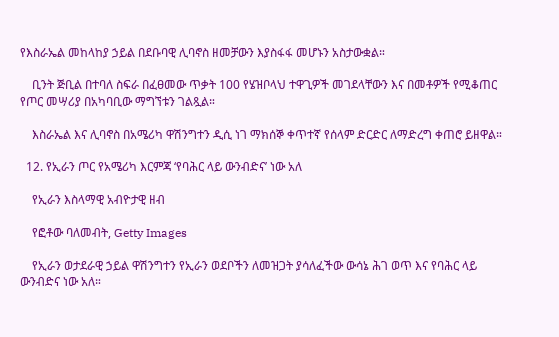የእስራኤል መከላከያ ኃይል በደቡባዊ ሊባኖስ ዘመቻውን እያስፋፋ መሆኑን አስታውቋል።

    ቢንት ጅቢል በተባለ ስፍራ በፈፀመው ጥቃት 100 የሄዝቦላህ ተዋጊዎች መገደላቸውን እና በመቶዎች የሚቆጠር የጦር መሣሪያ በአካባቢው ማግኘቱን ገልጿል።

    እስራኤል እና ሊባኖስ በአሜሪካ ዋሽንግተን ዲሲ ነገ ማክሰኞ ቀጥተኛ የሰላም ድርድር ለማድረግ ቀጠሮ ይዘዋል።

  12. የኢራን ጦር የአሜሪካ እርምጃ ‘የባሕር ላይ ውንብድና’ ነው አለ

    የኢራን እስላማዊ አብዮታዊ ዘብ

    የፎቶው ባለመብት, Getty Images

    የኢራን ወታደራዊ ኃይል ዋሽንግተን የኢራን ወደቦችን ለመዝጋት ያሳለፈችው ውሳኔ ሕገ ወጥ እና የባሕር ላይ ውንብድና ነው አለ።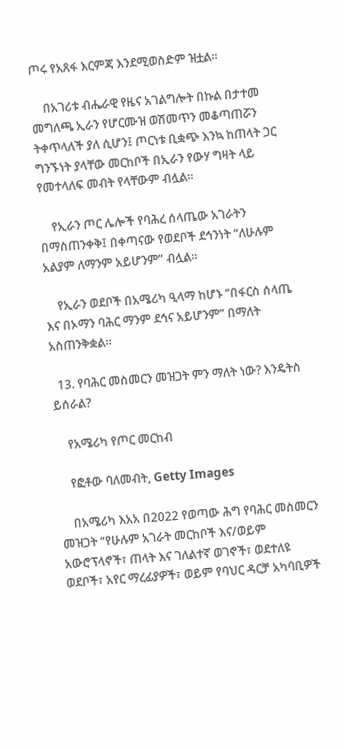ጦሩ የአጸፋ እርምጃ እንደሚወስድም ዝቷል።

    በአገሪቱ ብሔራዊ የዜና አገልግሎት በኩል በታተመ መግለጫ ኢራን የሆርሙዝ ወሽመጥን መቆጣጠሯን ትቀጥላለች ያለ ሲሆን፤ ጦርነቱ ቢቋጭ እንኳ ከጠላት ጋር ግንኙነት ያላቸው መርከቦች በኢራን የውሃ ግዛት ላይ የመተላለፍ መብት የላቸውም ብሏል።

    የኢራን ጦር ሌሎች የባሕረ ሰላጤው አገራትን በማስጠንቀቅ፤ በቀጣናው የወደቦች ደኅንነት “ለሁሉም አልያም ለማንም አይሆንም” ብሏል።

    የኢራን ወደቦች በአሜሪካ ዒላማ ከሆኑ “በፋርስ ሰላጤ እና በኦማን ባሕር ማንም ደኅና አይሆንም” በማለት አስጠንቅቋል።

  13. የባሕር መስመርን መዝጋት ምን ማለት ነው? እንዴትስ ይሰራል?

    የአሜሪካ የጦር መርከብ

    የፎቶው ባለመብት, Getty Images

    በአሜሪካ እአአ በ2022 የወጣው ሕግ የባሕር መስመርን መዝጋት “የሁሉም አገራት መርከቦች እና/ወይም አውሮፕላኖች፣ ጠላት እና ገለልተኛ ወገኖች፣ ወደተለዩ ወደቦች፣ አየር ማረፊያዎች፣ ወይም የባህር ዳርቻ አካባቢዎች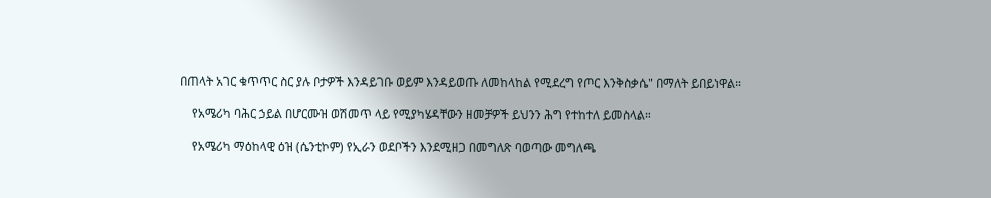በጠላት አገር ቁጥጥር ስር ያሉ ቦታዎች እንዳይገቡ ወይም እንዳይወጡ ለመከላከል የሚደረግ የጦር እንቅስቃሴ" በማለት ይበይነዋል።

    የአሜሪካ ባሕር ኃይል በሆርሙዝ ወሽመጥ ላይ የሚያካሄዳቸውን ዘመቻዎች ይህንን ሕግ የተከተለ ይመስላል።

    የአሜሪካ ማዕከላዊ ዕዝ (ሴንቲኮም) የኢራን ወደቦችን እንደሚዘጋ በመግለጽ ባወጣው መግለጫ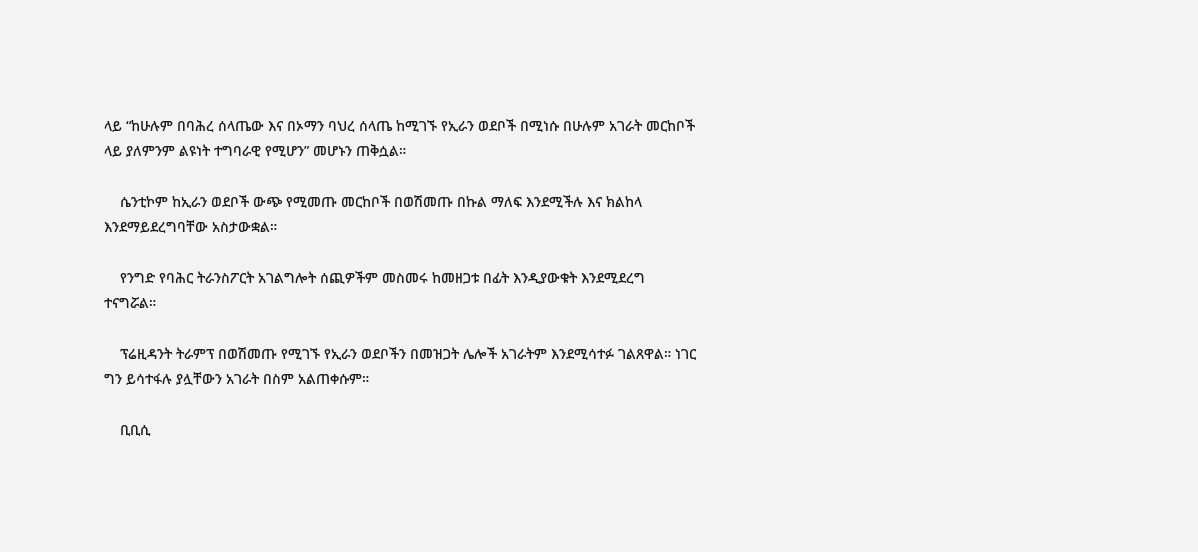ላይ “ከሁሉም በባሕረ ሰላጤው እና በኦማን ባህረ ሰላጤ ከሚገኙ የኢራን ወደቦች በሚነሱ በሁሉም አገራት መርከቦች ላይ ያለምንም ልዩነት ተግባራዊ የሚሆን” መሆኑን ጠቅሷል።

    ሴንቲኮም ከኢራን ወደቦች ውጭ የሚመጡ መርከቦች በወሽመጡ በኩል ማለፍ እንደሚችሉ እና ክልከላ እንደማይደረግባቸው አስታውቋል።

    የንግድ የባሕር ትራንስፖርት አገልግሎት ሰጪዎችም መስመሩ ከመዘጋቱ በፊት እንዲያውቁት እንደሚደረግ ተናግሯል።

    ፕሬዚዳንት ትራምፕ በወሽመጡ የሚገኙ የኢራን ወደቦችን በመዝጋት ሌሎች አገራትም እንደሚሳተፉ ገልጸዋል። ነገር ግን ይሳተፋሉ ያሏቸውን አገራት በስም አልጠቀሱም።

    ቢቢሲ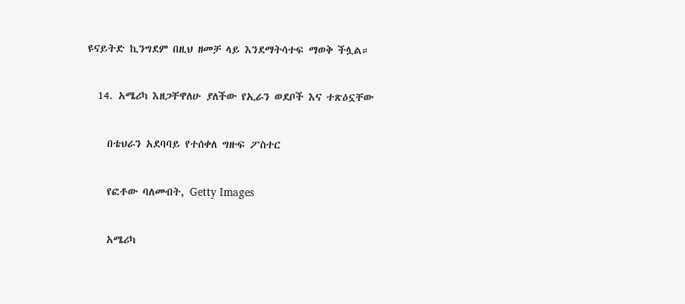ዩናይትድ ኪንግደም በዚህ ዘመቻ ላይ እንደማትሳተፍ ማወቅ ችሏል።

  14. አሜሪካ እዘጋቸዋለሁ ያለችው የኢራን ወደቦች እና ተጽዕኗቸው

    በቴህራን አደባባይ የተሰቀለ ግዙፍ ፖስተር

    የፎቶው ባለመብት, Getty Images

    አሜሪካ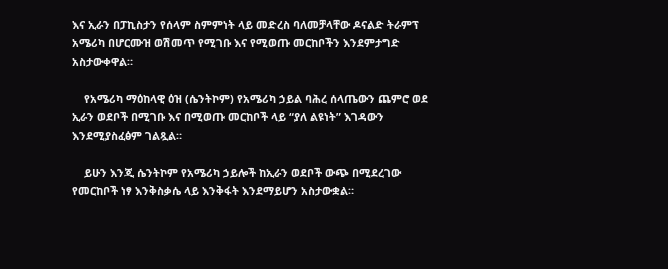እና ኢራን በፓኪስታን የሰላም ስምምነት ላይ መድረስ ባለመቻላቸው ዶናልድ ትራምፕ አሜሪካ በሆርሙዝ ወሽመጥ የሚገቡ እና የሚወጡ መርከቦችን እንደምታግድ አስታውቀዋል።

    የአሜሪካ ማዕከላዊ ዕዝ (ሴንትኮም) የአሜሪካ ኃይል ባሕረ ሰላጤውን ጨምሮ ወደ ኢራን ወደቦች በሚገቡ እና በሚወጡ መርከቦች ላይ “ያለ ልዩነት” እገዳውን እንደሚያስፈፅም ገልጿል።

    ይሁን እንጂ ሴንትኮም የአሜሪካ ኃይሎች ከኢራን ወደቦች ውጭ በሚደረገው የመርከቦች ነፃ እንቅስቃሴ ላይ እንቅፋት እንደማይሆን አስታውቋል።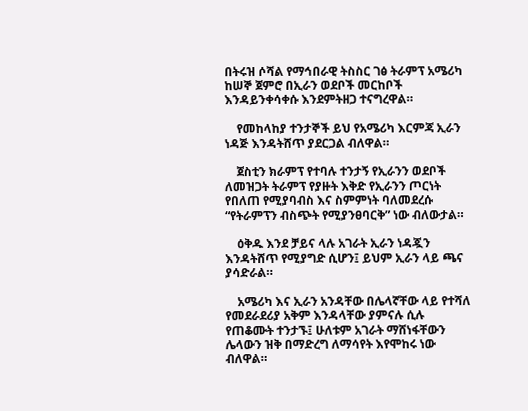በትሩዝ ሶሻል የማኅበራዊ ትስስር ገፅ ትራምፕ አሜሪካ ከሠኞ ጀምሮ በኢራን ወደቦች መርከቦች እንዳይንቀሳቀሱ እንደምትዘጋ ተናግረዋል።

    የመከላከያ ተንታኞች ይህ የአሜሪካ እርምጃ ኢራን ነዳጅ እንዳትሸጥ ያደርጋል ብለዋል።

    ጀስቲን ክራምፕ የተባሉ ተንታኝ የኢራንን ወደቦች ለመዝጋት ትራምፕ የያዙት እቅድ የኢራንን ጦርነት የበለጠ የሚያባብስ እና ስምምነት ባለመደረሱ “የትራምፕን ብስጭት የሚያንፀባርቅ” ነው ብለውታል።

    ዕቅዱ እንደ ቻይና ላሉ አገራት ኢራን ነዳጇን እንዳትሸጥ የሚያግድ ሲሆን፤ ይህም ኢራን ላይ ጫና ያሳድራል።

    አሜሪካ እና ኢራን አንዳቸው በሌላኛቸው ላይ የተሻለ የመደራደሪያ አቅም እንዳላቸው ያምናሉ ሲሉ የጠቆሙት ተንታኙ፤ ሁለቱም አገራት ማሸነፋቸውን ሌላውን ዝቅ በማድረግ ለማሳየት እየሞከሩ ነው ብለዋል።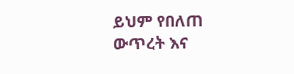ይህም የበለጠ ውጥረት እና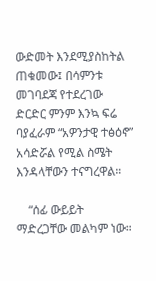ውድመት እንደሚያስከትል ጠቁመው፤ በሳምንቱ መገባደጃ የተደረገው ድርድር ምንም እንኳ ፍሬ ባያፈራም “አዎንታዊ ተፅዕኖ” አሳድሯል የሚል ስሜት እንዳላቸውን ተናግረዋል።

    “ሰፊ ውይይት ማድረጋቸው መልካም ነው።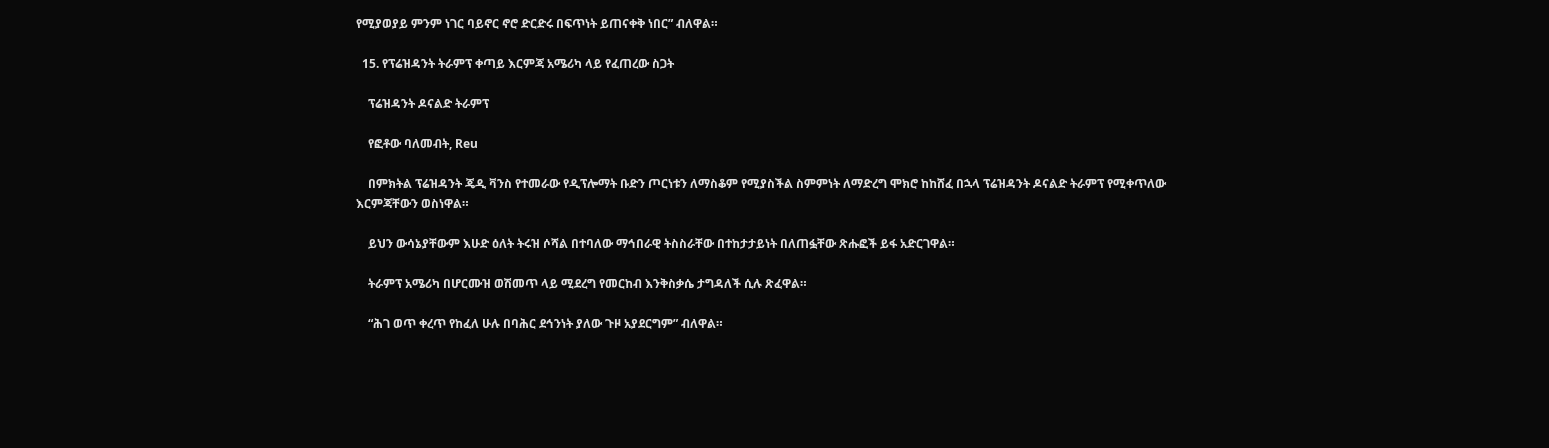የሚያወያይ ምንም ነገር ባይኖር ኖሮ ድርድሩ በፍጥነት ይጠናቀቅ ነበር” ብለዋል።

  15. የፕሬዝዳንት ትራምፕ ቀጣይ እርምጃ አሜሪካ ላይ የፈጠረው ስጋት

    ፕሬዝዳንት ዶናልድ ትራምፕ

    የፎቶው ባለመብት, Reu

    በምክትል ፕሬዝዳንት ጄዲ ቫንስ የተመራው የዲፕሎማት ቡድን ጦርነቱን ለማስቆም የሚያስችል ስምምነት ለማድረግ ሞክሮ ከከሸፈ በኋላ ፕሬዝዳንት ዶናልድ ትራምፕ የሚቀጥለው እርምጃቸውን ወስነዋል።

    ይህን ውሳኔያቸውም እሁድ ዕለት ትሩዝ ሶሻል በተባለው ማኅበራዊ ትስስራቸው በተከታታይነት በለጠፏቸው ጽሑፎች ይፋ አድርገዋል።

    ትራምፕ አሜሪካ በሆርሙዝ ወሽመጥ ላይ ሚደረግ የመርከብ እንቅስቃሴ ታግዳለች ሲሉ ጽፈዋል።

    “ሕገ ወጥ ቀረጥ የከፈለ ሁሉ በባሕር ደኅንነት ያለው ጉዞ አያደርግም” ብለዋል።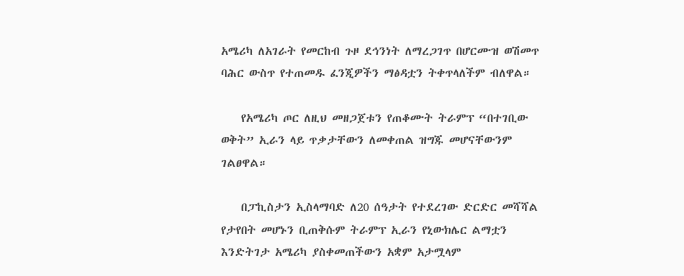አሜሪካ ለአገራት የመርከብ ጉዞ ደኅንነት ለማረጋገጥ በሆርሙዝ ወሽመጥ ባሕር ውስጥ የተጠመዱ ፈንጂዎችን ማፅዳቷን ትቀጥላለችም ብለዋል።

    የአሜሪካ ጦር ለዚህ መዘጋጀቱን የጠቆሙት ትራምፕ “በተገቢው ወቅት” ኢራን ላይ ጥቃታቸውን ለመቀጠል ዝግጁ መሆናቸውንም ገልፀዋል።

    በፓኪስታን ኢስላማባድ ለ20 ሰዓታት የተደረገው ድርድር መሻሻል የታየበት መሆኑን ቢጠቅሱም ትራምፕ ኢራን የኒውክሌር ልማቷን እንድትገታ አሜሪካ ያስቀመጠችውን አቋም አታሟላም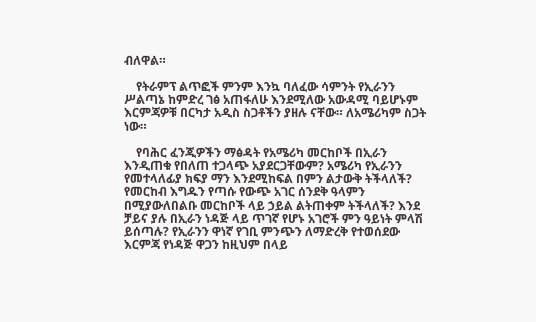ብለዋል።

    የትራምፕ ልጥፎች ምንም እንኳ ባለፈው ሳምንት የኢራንን ሥልጣኔ ከምድረ ገፅ አጠፋለሁ እንደሚለው አውዳሚ ባይሆኑም እርምጃዎቹ በርካታ አዲስ ስጋቶችን ያዘሉ ናቸው። ለአሜሪካም ስጋት ነው።

    የባሕር ፈንጂዎችን ማፅዳት የአሜሪካ መርከቦች በኢራን እንዲጠቁ የበለጠ ተጋላጭ አያደርጋቸውም? አሜሪካ የኢራንን የመተላለፊያ ክፍያ ማን እንደሚከፍል በምን ልታውቅ ትችላለች? የመርከብ እግዱን የጣሱ የውጭ አገር ሰንደቅ ዓላምን በሚያውለበልቡ መርከቦች ላይ ኃይል ልትጠቀም ትችላለች? እንደ ቻይና ያሉ በኢራን ነዳጅ ላይ ጥገኛ የሆኑ አገሮች ምን ዓይነት ምላሽ ይሰጣሉ? የኢራንን ዋነኛ የገቢ ምንጭን ለማድረቅ የተወሰደው እርምጃ የነዳጅ ዋጋን ከዚህም በላይ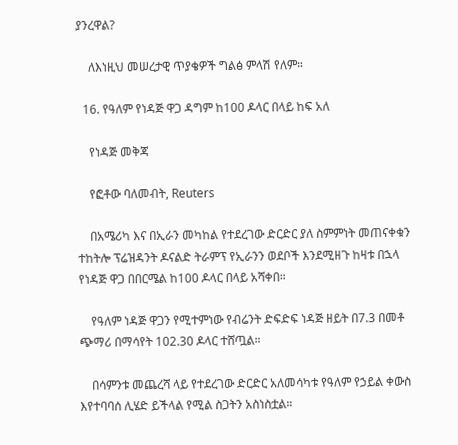ያንረዋል?

    ለእነዚህ መሠረታዊ ጥያቄዎች ግልፅ ምላሽ የለም።

  16. የዓለም የነዳጅ ዋጋ ዳግም ከ100 ዶላር በላይ ከፍ አለ

    የነዳጅ መቅጃ

    የፎቶው ባለመብት, Reuters

    በአሜሪካ እና በኢራን መካከል የተደረገው ድርድር ያለ ስምምነት መጠናቀቁን ተከትሎ ፕሬዝዳንት ዶናልድ ትራምፕ የኢራንን ወደቦች እንደሚዘጉ ከዛቱ በኋላ የነዳጅ ዋጋ በበርሜል ከ100 ዶላር በላይ አሻቀበ።

    የዓለም ነዳጅ ዋጋን የሚተምነው የብሬንት ድፍድፍ ነዳጅ ዘይት በ7.3 በመቶ ጭማሪ በማሳየት 102.30 ዶላር ተሸጧል።

    በሳምንቱ መጨረሻ ላይ የተደረገው ድርድር አለመሳካቱ የዓለም የኃይል ቀውስ እየተባባሰ ሊሄድ ይችላል የሚል ስጋትን አስነስቷል።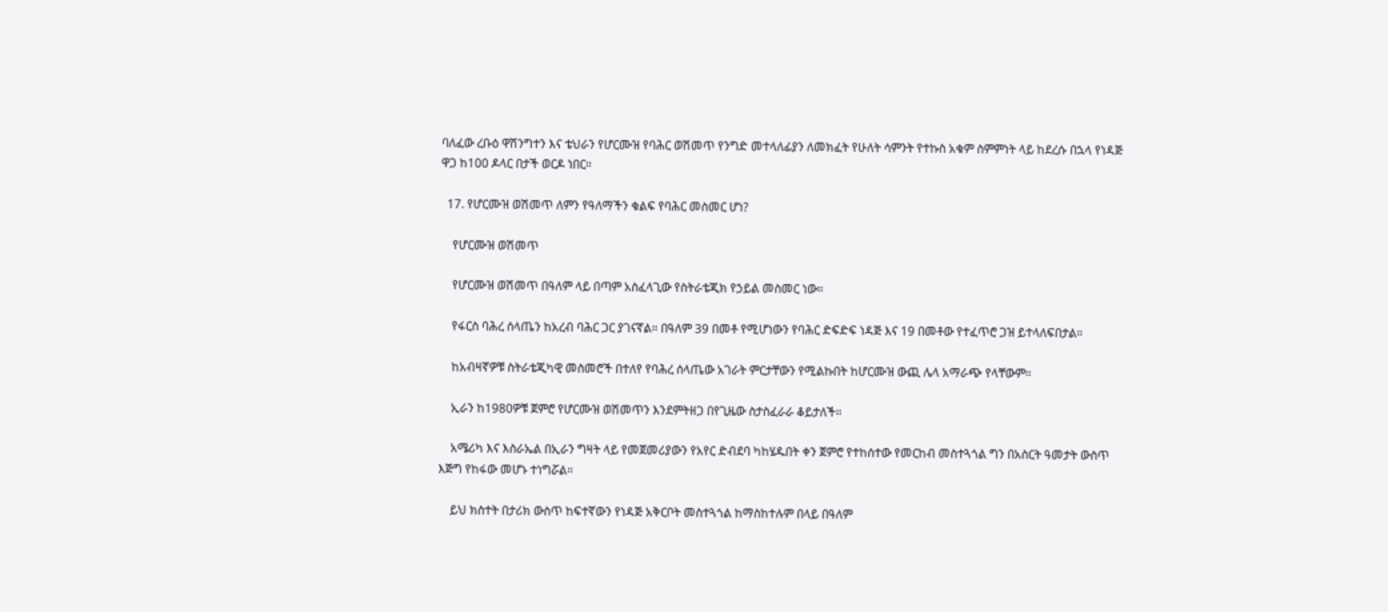ባለፈው ረቡዕ ዋሽንግተን እና ቴህራን የሆርሙዝ የባሕር ወሽመጥ የንግድ መተላለፊያን ለመክፈት የሁለት ሳምንት የተኩስ አቁም ስምምነት ላይ ከደረሱ በኋላ የነዳጅ ዋጋ ከ100 ዶላር በታች ወርዶ ነበር።

  17. የሆርሙዝ ወሽመጥ ለምን የዓለማችን ቁልፍ የባሕር መስመር ሆነ?

    የሆርሙዝ ወሽመጥ

    የሆርሙዝ ወሽመጥ በዓለም ላይ በጣም አስፈላጊው የስትራቴጂክ የኃይል መስመር ነው።

    የፋርስ ባሕረ ሰላጤን ከአረብ ባሕር ጋር ያገናኛል። በዓለም 39 በመቶ የሚሆነውን የባሕር ድፍድፍ ነዳጅ እና 19 በመቶው የተፈጥሮ ጋዝ ይተላለፍበታል።

    ከአብዛኛዎቹ ስትራቴጂካዊ መስመሮች በተለየ የባሕረ ሰላጤው አገራት ምርታቸውን የሚልኩበት ከሆርሙዝ ውጪ ሌላ አማራጭ የላቸውም።

    ኢራን ከ1980ዎቹ ጀምሮ የሆርሙዝ ወሽመጥን እንደምትዘጋ በየጊዜው ስታስፈራራ ቆይታለች።

    አሜሪካ እና እስራኤል በኢራን ግዛት ላይ የመጀመሪያውን የአየር ድብደባ ካከሄዱበት ቀን ጀምሮ የተከሰተው የመርከብ መስተጓጎል ግን በአስርት ዓመታት ውስጥ እጅግ የከፋው መሆኑ ተነግሯል።

    ይህ ክስተት በታሪክ ውስጥ ከፍተኛውን የነዳጅ አቅርቦት መስተጓጎል ከማስከተሉም በላይ በዓለም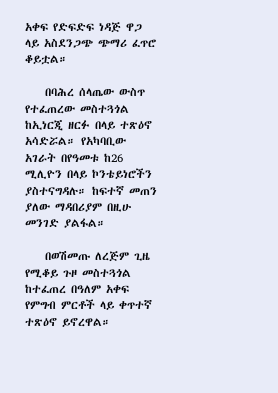አቀፍ የድፍድፍ ነዳጅ ዋጋ ላይ አስደንጋጭ ጭማሪ ፈጥሮ ቆይቷል።

    በባሕረ ሰላጤው ውስጥ የተፈጠረው መስተጓጎል ከኢነርጂ ዘርፉ በላይ ተጽዕኖ አሳድሯል። የአካባቢው አገራት በየዓመቱ ከ26 ሚሊዮን በላይ ኮንቴይነሮችን ያስተናግዳሉ። ከፍተኛ መጠን ያለው ማዳበሪያም በዚሁ መንገድ ያልፋል።

    በወሽመጡ ለረጅም ጊዜ የሚቆይ ጉዞ መስተጓጎል ከተፈጠረ በዓለም አቀፍ የምግብ ምርቶች ላይ ቀጥተኛ ተጽዕኖ ይኖረዋል።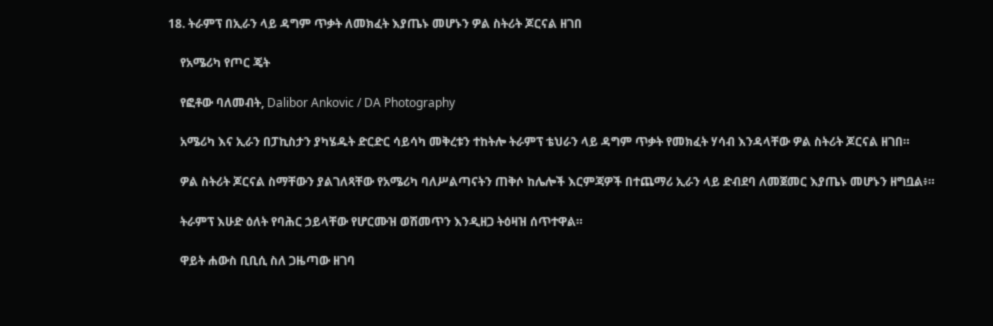18. ትራምፕ በኢራን ላይ ዳግም ጥቃት ለመክፈት እያጤኑ መሆኑን ዎል ስትሪት ጆርናል ዘገበ

    የአሜሪካ የጦር ጄት

    የፎቶው ባለመብት, Dalibor Ankovic / DA Photography

    አሜሪካ እና ኢራን በፓኪስታን ያካሄዱት ድርድር ሳይሳካ መቅረቱን ተከትሎ ትራምፕ ቴህራን ላይ ዳግም ጥቃት የመክፈት ሃሳብ እንዳላቸው ዎል ስትሪት ጆርናል ዘገበ።

    ዎል ስትሪት ጆርናል ስማቸውን ያልገለጻቸው የአሜሪካ ባለሥልጣናትን ጠቅሶ ከሌሎች እርምጃዎች በተጨማሪ ኢራን ላይ ድብደባ ለመጀመር እያጤኑ መሆኑን ዘግቧል፥።

    ትራምፕ እሁድ ዕለት የባሕር ኃይላቸው የሆርሙዝ ወሽመጥን እንዲዘጋ ትዕዛዝ ሰጥተዋል።

    ዋይት ሐውስ ቢቢሲ ስለ ጋዜጣው ዘገባ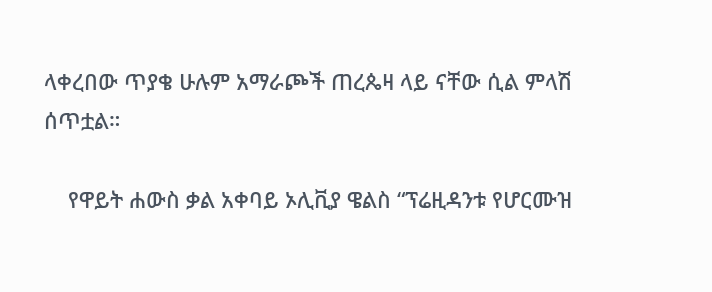ላቀረበው ጥያቄ ሁሉም አማራጮች ጠረጴዛ ላይ ናቸው ሲል ምላሽ ሰጥቷል።

    የዋይት ሐውስ ቃል አቀባይ ኦሊቪያ ዌልስ “ፕሬዚዳንቱ የሆርሙዝ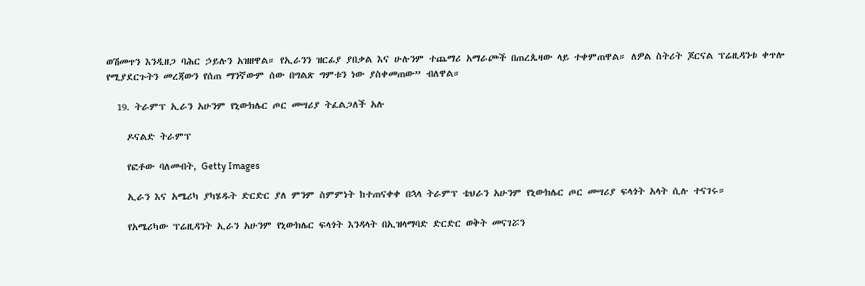ወሽመጥን እንዲዘጋ ባሕር ኃይሉን አዝዘዋል። የኢራንን ዝርፊያ ያበቃል እና ሁሉንም ተጨማሪ አማራጮች በጠረጴዛው ላይ ተቀምጠዋል። ለዎል ስትሪት ጆርናል ፕሬዚዳንቱ ቀጥሎ የሚያደርጉትን መረጃውን የሰጠ ማንኛውም ሰው በግልጽ ግምቱን ነው ያስቀመጠው” ብለዋል።

  19. ትራምፕ ኢራን አሁንም የኒውክሌር ጦር መሣሪያ ትፈልጋለች አሉ

    ዶናልድ ትራምፕ

    የፎቶው ባለመብት, Getty Images

    ኢራን እና አሜሪካ ያካሄዱት ድርድር ያለ ምንም ስምምነት ከተጠናቀቀ በኋላ ትራምፕ ቴህራን አሁንም የኒውክሌር ጦር መሣሪያ ፍላጎት አላት ሲሉ ተናገሩ።

    የአሜሪካው ፕሬዚዳንት ኢራን አሁንም የኒውክሌር ፍላጎት እንዳላት በኢዝላማባድ ድርድር ወቅት መናገሯን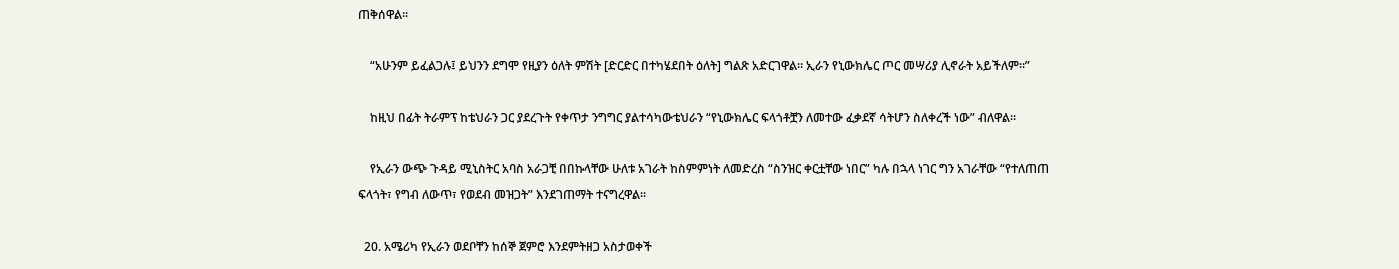ጠቅሰዋል።

    “አሁንም ይፈልጋሉ፤ ይህንን ደግሞ የዚያን ዕለት ምሽት [ድርድር በተካሄደበት ዕለት] ግልጽ አድርገዋል። ኢራን የኒውክሌር ጦር መሣሪያ ሊኖራት አይችለም።”

    ከዚህ በፊት ትራምፕ ከቴህራን ጋር ያደረጉት የቀጥታ ንግግር ያልተሳካውቴህራን “የኒውክሌር ፍላጎቶቿን ለመተው ፈቃደኛ ሳትሆን ስለቀረች ነው” ብለዋል።

    የኢራን ውጭ ጉዳይ ሚኒስትር አባስ አራጋቺ በበኩላቸው ሁለቱ አገራት ከስምምነት ለመድረስ “ስንዝር ቀርቷቸው ነበር” ካሉ በኋላ ነገር ግን አገራቸው “የተለጠጠ ፍላጎት፣ የግብ ለውጥ፣ የወደብ መዝጋት” እንደገጠማት ተናግረዋል።

  20. አሜሪካ የኢራን ወደቦቸን ከሰኞ ጀምሮ እንደምትዘጋ አስታወቀች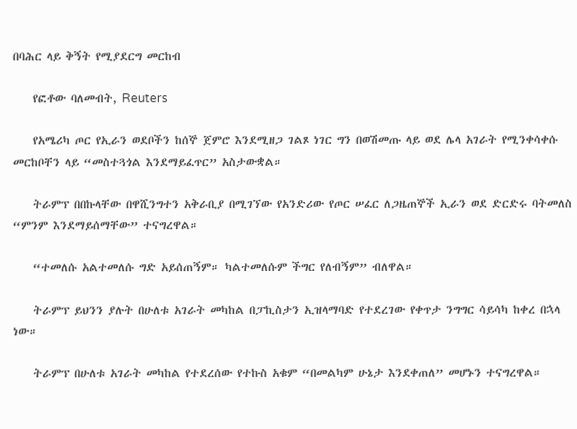በባሕር ላይ ቅኝት የሚያደርግ መርከብ

    የፎቶው ባለመብት, Reuters

    የአሜሪካ ጦር የኢራን ወደቦችን ከሰኞ ጀምሮ እንደሚዘጋ ገልጾ ነገር ግን በወሽመጡ ላይ ወደ ሌላ አገራት የሚንቀሳቀሱ መርከቦቸን ላይ “መስተጓጎል እንደማይፈጥር” አስታውቋል።

    ትራምፕ በበኩላቸው በዋሺንግተን አቅራቢያ በሚገኘው የአንድሪው የጦር ሠፈር ለጋዜጠኞች ኢራን ወደ ድርድሩ ባትመለስ “ምንም እንደማይሰማቸው” ተናግረዋል።

    “ተመለሱ አልተመለሱ ግድ አይሰጠኝም። ካልተመለሱም ችግር የለብኝም” ብለዋል።

    ትራምፕ ይህንን ያሉት በሁለቱ አገራት መካከል በፓኪስታን ኢዝላማባድ የተደረገው የቀጥታ ንግግር ሳይሳካ ከቀረ በኋላ ነው።

    ትራምፕ በሁለቱ አገራት መካከል የተደረሰው የተኩስ አቁም “በመልካም ሁኔታ እንደቀጠለ” መሆኑን ተናግረዋል።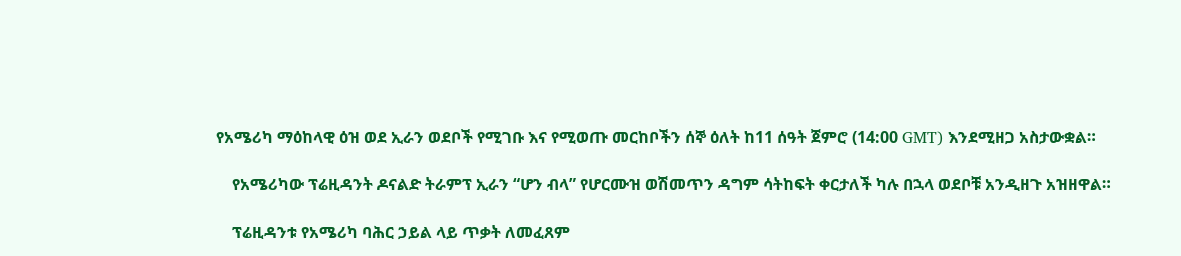የአሜሪካ ማዕከላዊ ዕዝ ወደ ኢራን ወደቦች የሚገቡ እና የሚወጡ መርከቦችን ሰኞ ዕለት ከ11 ሰዓት ጀምሮ (14:00 GMT) እንደሚዘጋ አስታውቋል።

    የአሜሪካው ፕሬዚዳንት ዶናልድ ትራምፕ ኢራን “ሆን ብላ” የሆርሙዝ ወሽመጥን ዳግም ሳትከፍት ቀርታለች ካሉ በኋላ ወደቦቹ አንዲዘጉ አዝዘዋል።

    ፕሬዚዳንቱ የአሜሪካ ባሕር ኃይል ላይ ጥቃት ለመፈጸም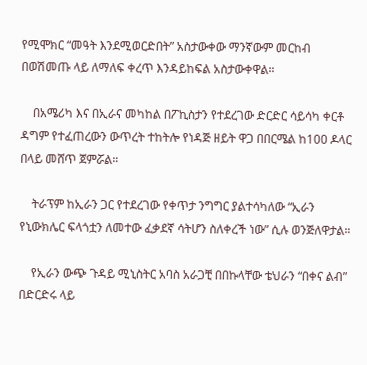የሚሞክር “መዓት እንደሚወርድበት” አስታውቀው ማንኛውም መርከብ በወሽመጡ ላይ ለማለፍ ቀረጥ እንዳይከፍል አስታውቀዋል።

    በአሜሪካ እና በኢራና መካከል በፖኪስታን የተደረገው ድርድር ሳይሳካ ቀርቶ ዳግም የተፈጠረውን ውጥረት ተከትሎ የነዳጅ ዘይት ዋጋ በበርሜል ከ100 ዶላር በላይ መሸጥ ጀምሯል።

    ትራፕም ከኢራን ጋር የተደረገው የቀጥታ ንግግር ያልተሳካለው “ኢራን የኒውክሌር ፍላጎቷን ለመተው ፈቃደኛ ሳትሆን ስለቀረች ነው” ሲሉ ወንጅለዋታል።

    የኢራን ውጭ ጉዳይ ሚኒስትር አባስ አራጋቺ በበኩላቸው ቴህራን “በቀና ልብ” በድርድሩ ላይ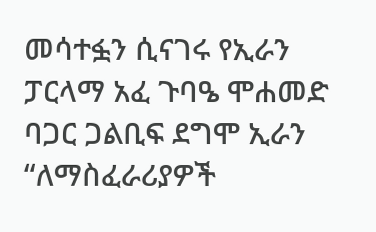መሳተፏን ሲናገሩ የኢራን ፓርላማ አፈ ጉባዔ ሞሐመድ ባጋር ጋልቢፍ ደግሞ ኢራን “ለማስፈራሪያዎች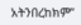አትንበረከክም”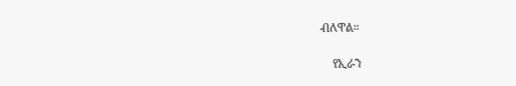ብለዋል።

    የኢራን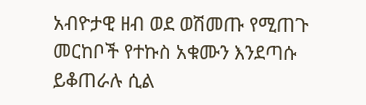አብዮታዊ ዘብ ወደ ወሽመጡ የሚጠጉ መርከቦች የተኩስ አቁሙን እንደጣሱ ይቆጠራሉ ሲል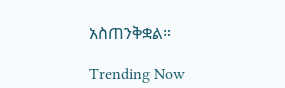አስጠንቅቋል።

Trending Now